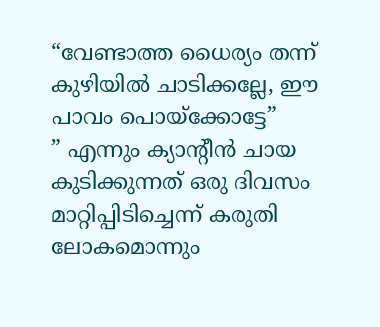“വേണ്ടാത്ത ധൈര്യം തന്ന് കുഴിയിൽ ചാടിക്കല്ലേ, ഈ പാവം പൊയ്ക്കോട്ടേ”
” എന്നും ക്യാൻ്റീൻ ചായ കുടിക്കുന്നത് ഒരു ദിവസം മാറ്റിപ്പിടിച്ചെന്ന് കരുതി ലോകമൊന്നും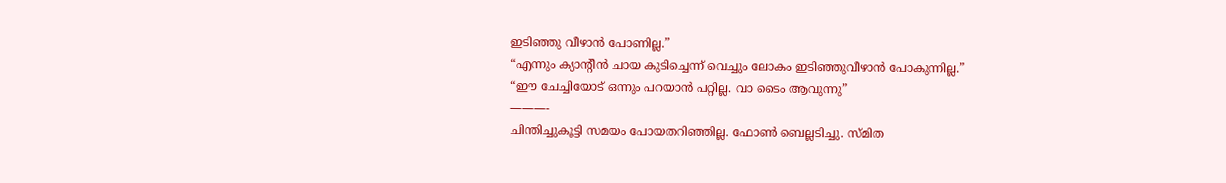ഇടിഞ്ഞു വീഴാൻ പോണില്ല.”
“എന്നും ക്യാൻ്റീൻ ചായ കുടിച്ചെന്ന് വെച്ചും ലോകം ഇടിഞ്ഞുവീഴാൻ പോകുന്നില്ല.”
“ഈ ചേച്ചിയോട് ഒന്നും പറയാൻ പറ്റില്ല. വാ ടൈം ആവുന്നു”
———-
ചിന്തിച്ചുകൂട്ടി സമയം പോയതറിഞ്ഞില്ല. ഫോൺ ബെല്ലടിച്ചു. സ്മിത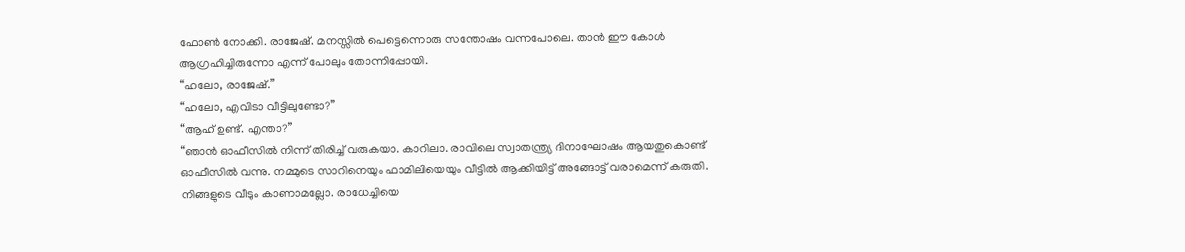ഫോൺ നോക്കി. രാജേഷ്. മനസ്സിൽ പെട്ടെന്നൊരു സന്തോഷം വന്നപോലെ. താൻ ഈ കോൾ ആഗ്രഹിച്ചിരുന്നോ എന്ന് പോലും തോന്നിപ്പോയി.
“ഹലോ, രാജേഷ്.”
“ഹലോ, എവിടാ വീട്ടിലുണ്ടോ?”
“ആഹ് ഉണ്ട്. എന്താ?”
“ഞാൻ ഓഫീസിൽ നിന്ന് തിരിച്ച് വരുകയാ. കാറിലാ. രാവിലെ സ്വാതന്ത്ര്യ ദിനാഘോഷം ആയതുകൊണ്ട് ഓഫീസിൽ വന്നു. നമ്മുടെ സാറിനെയും ഫാമിലിയെയും വീട്ടിൽ ആക്കിയിട്ട് അങ്ങോട്ട് വരാമെന്ന് കരുതി. നിങ്ങളുടെ വീടും കാണാമല്ലോ. രാധേച്ചിയെ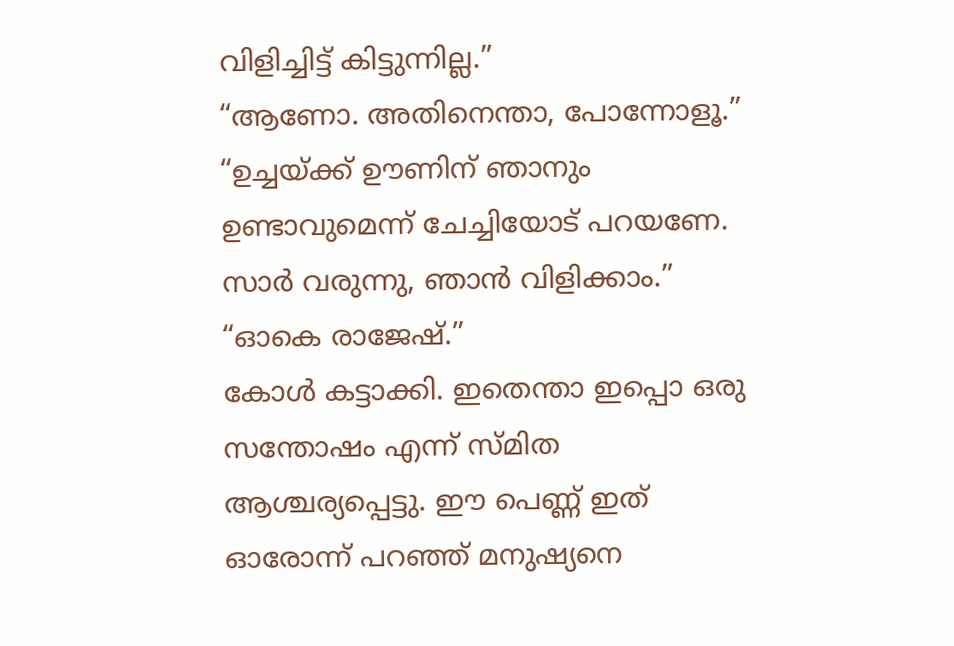വിളിച്ചിട്ട് കിട്ടുന്നില്ല.”
“ആണോ. അതിനെന്താ, പോന്നോളൂ.”
“ഉച്ചയ്ക്ക് ഊണിന് ഞാനും ഉണ്ടാവുമെന്ന് ചേച്ചിയോട് പറയണേ. സാർ വരുന്നു, ഞാൻ വിളിക്കാം.”
“ഓകെ രാജേഷ്.”
കോൾ കട്ടാക്കി. ഇതെന്താ ഇപ്പൊ ഒരു സന്തോഷം എന്ന് സ്മിത ആശ്ചര്യപ്പെട്ടു. ഈ പെണ്ണ് ഇത് ഓരോന്ന് പറഞ്ഞ് മനുഷ്യനെ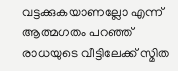വട്ടക്കുകയാണല്ലോ എന്ന് ആത്മഗതം പറഞ്ഞ് രാധയുടെ വീട്ടിലേക്ക് സ്മിത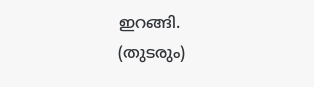ഇറങ്ങി.
(തുടരും)